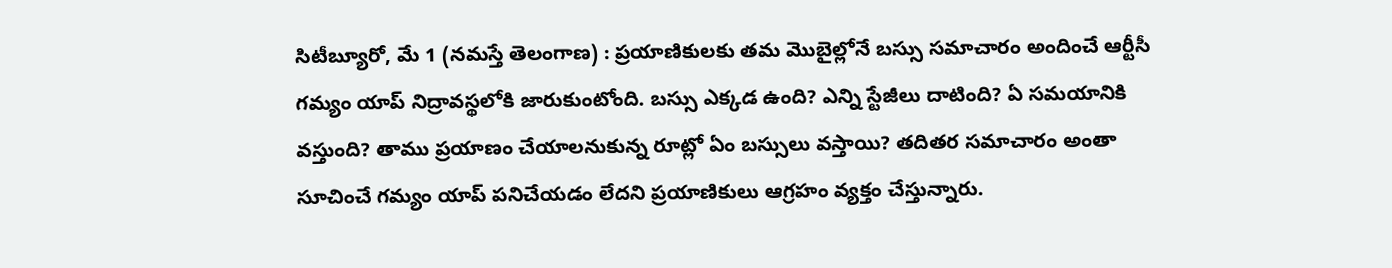సిటీబ్యూరో, మే 1 (నమస్తే తెలంగాణ) : ప్రయాణికులకు తమ మొబైల్లోనే బస్సు సమాచారం అందించే ఆర్టీసీ గమ్యం యాప్ నిద్రావస్థలోకి జారుకుంటోంది. బస్సు ఎక్కడ ఉంది? ఎన్ని స్టేజీలు దాటింది? ఏ సమయానికి వస్తుంది? తాము ప్రయాణం చేయాలనుకున్న రూట్లో ఏం బస్సులు వస్తాయి? తదితర సమాచారం అంతా సూచించే గమ్యం యాప్ పనిచేయడం లేదని ప్రయాణికులు ఆగ్రహం వ్యక్తం చేస్తున్నారు.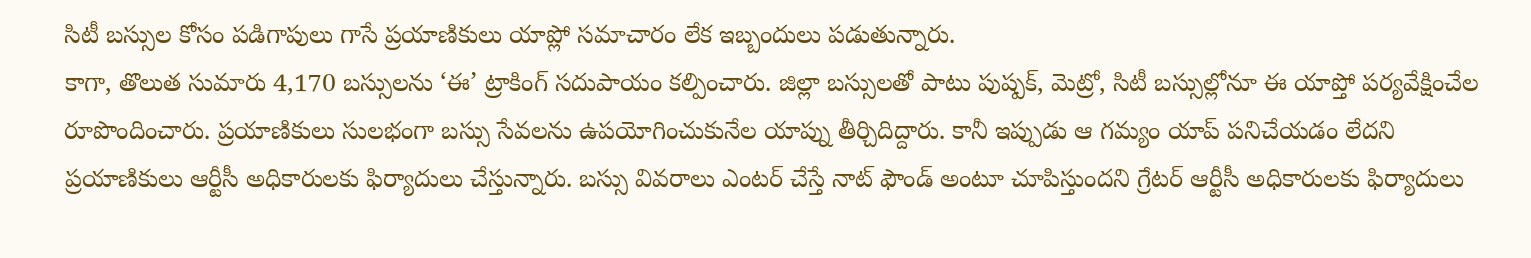సిటీ బస్సుల కోసం పడిగాపులు గాసే ప్రయాణికులు యాప్లో సమాచారం లేక ఇబ్బందులు పడుతున్నారు.
కాగా, తొలుత సుమారు 4,170 బస్సులను ‘ఈ’ ట్రాకింగ్ సదుపాయం కల్పించారు. జిల్లా బస్సులతో పాటు పుష్పక్, మెట్రో, సిటీ బస్సుల్లోనూ ఈ యాప్తో పర్యవేక్షించేల రూపొందించారు. ప్రయాణికులు సులభంగా బస్సు సేవలను ఉపయోగించుకునేల యాప్ను తీర్చిదిద్దారు. కానీ ఇప్పుడు ఆ గమ్యం యాప్ పనిచేయడం లేదని ప్రయాణికులు ఆర్టీసీ అధికారులకు ఫిర్యాదులు చేస్తున్నారు. బస్సు వివరాలు ఎంటర్ చేస్తే నాట్ ఫౌండ్ అంటూ చూపిస్తుందని గ్రేటర్ ఆర్టీసీ అధికారులకు ఫిర్యాదులు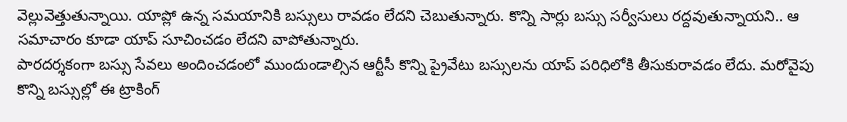వెల్లువెత్తుతున్నాయి. యాప్లో ఉన్న సమయానికి బస్సులు రావడం లేదని చెబుతున్నారు. కొన్ని సార్లు బస్సు సర్వీసులు రద్దవుతున్నాయని.. ఆ సమాచారం కూడా యాప్ సూచించడం లేదని వాపోతున్నారు.
పారదర్శకంగా బస్సు సేవలు అందించడంలో ముందుండాల్సిన ఆర్టీసీ కొన్ని ప్రైవేటు బస్సులను యాప్ పరిధిలోకి తీసుకురావడం లేదు. మరోవైపు కొన్ని బస్సుల్లో ఈ ట్రాకింగ్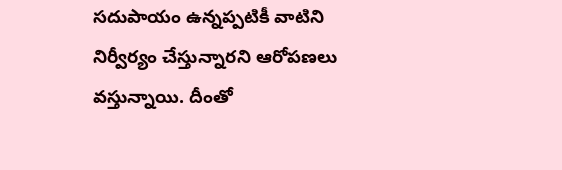సదుపాయం ఉన్నప్పటికీ వాటిని నిర్వీర్యం చేస్తున్నారని ఆరోపణలు వస్తున్నాయి. దీంతో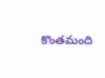కొంతమంది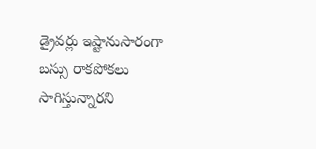డ్రైవర్లు ఇష్టానుసారంగా బస్సు రాకపోకలు సాగిస్తున్నారని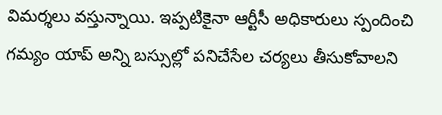విమర్శలు వస్తున్నాయి. ఇప్పటికైనా ఆర్టీసీ అధికారులు స్పందించి గమ్యం యాప్ అన్ని బస్సుల్లో పనిచేసేల చర్యలు తీసుకోవాలని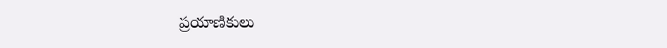ప్రయాణికులు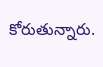కోరుతున్నారు.